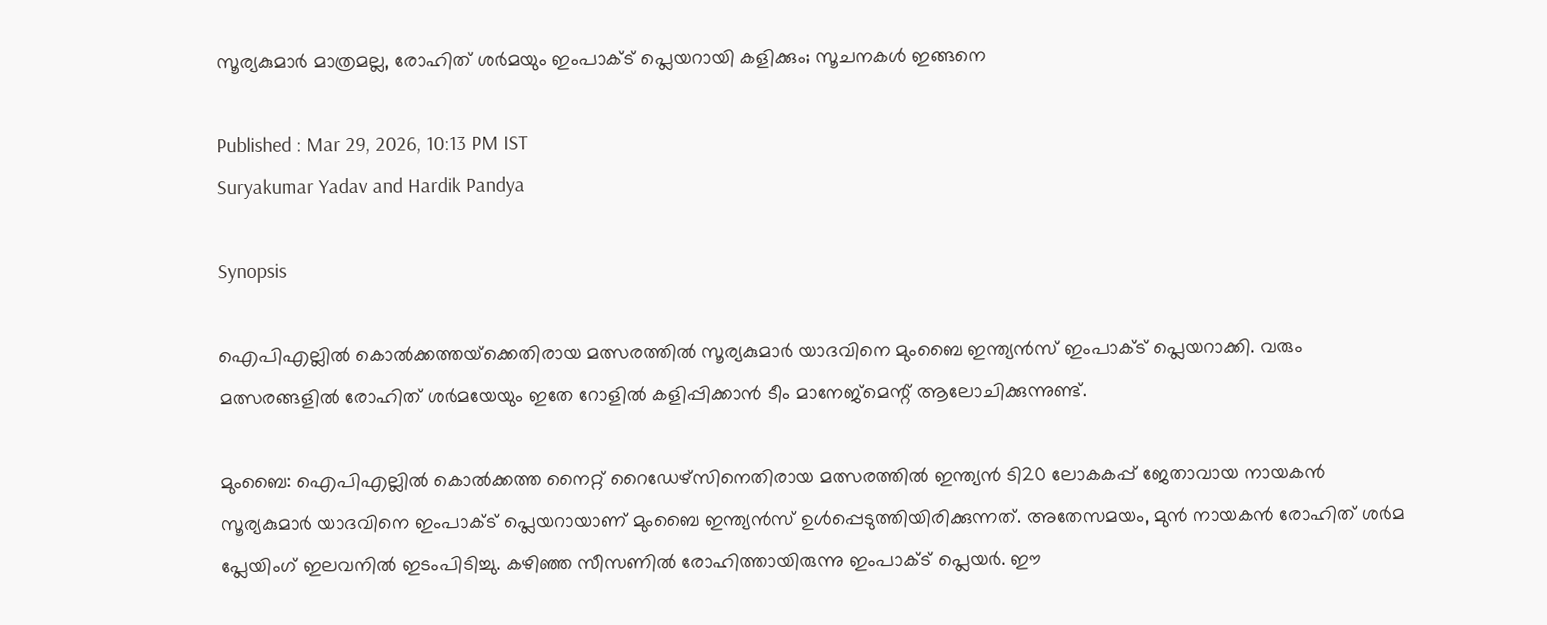സൂര്യകുമാര്‍ മാത്രമല്ല, രോഹിത് ശര്‍മയും ഇംപാക്ട് പ്ലെയറായി കളിക്കും; സൂചനകള്‍ ഇങ്ങനെ

Published : Mar 29, 2026, 10:13 PM IST
Suryakumar Yadav and Hardik Pandya

Synopsis

ഐപിഎല്ലില്‍ കൊല്‍ക്കത്തയ്‌ക്കെതിരായ മത്സരത്തില്‍ സൂര്യകുമാര്‍ യാദവിനെ മുംബൈ ഇന്ത്യന്‍സ് ഇംപാക്ട് പ്ലെയറാക്കി. വരും മത്സരങ്ങളില്‍ രോഹിത് ശര്‍മയേയും ഇതേ റോളില്‍ കളിപ്പിക്കാന്‍ ടീം മാനേജ്‌മെന്റ് ആലോചിക്കുന്നുണ്ട്.

മുംബൈ: ഐപിഎല്ലില്‍ കൊല്‍ക്കത്ത നൈറ്റ് റൈഡേഴ്സിനെതിരായ മത്സരത്തില്‍ ഇന്ത്യന്‍ ടി20 ലോകകപ്പ് ജേതാവായ നായകന്‍ സൂര്യകുമാര്‍ യാദവിനെ ഇംപാക്ട് പ്ലെയറായാണ് മുംബൈ ഇന്ത്യന്‍സ് ഉള്‍പ്പെടുത്തിയിരിക്കുന്നത്. അതേസമയം, മുന്‍ നായകന്‍ രോഹിത് ശര്‍മ പ്ലേയിംഗ് ഇലവനില്‍ ഇടംപിടിച്ചു. കഴിഞ്ഞ സീസണില്‍ രോഹിത്തായിരുന്നു ഇംപാക്ട് പ്ലെയര്‍. ഈ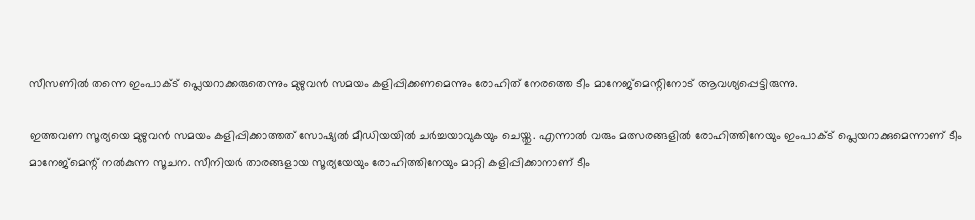സീസണില്‍ തന്നെ ഇംപാക്ട് പ്ലെയറാക്കരുതെന്നും മുഴുവന്‍ സമയം കളിപ്പിക്കണമെന്നും രോഹിത് നേരത്തെ ടീം മാനേജ്‌മെന്റിനോട് ആവശ്യപ്പെട്ടിരുന്നു.

ഇത്തവണ സൂര്യയെ മുഴുവന്‍ സമയം കളിപ്പിക്കാത്തത് സോഷ്യല്‍ മീഡിയയില്‍ ചര്‍ച്ചയാവുകയും ചെയ്തു. എന്നാല്‍ വരും മത്സരങ്ങളില്‍ രോഹിത്തിനേയും ഇംപാക്ട് പ്ലെയറാക്കുമെന്നാണ് ടീം മാനേജ്‌മെന്റ് നല്‍കുന്ന സൂചന. സീനിയര്‍ താരങ്ങളായ സൂര്യയേയും രോഹിത്തിനേയും മാറ്റി കളിപ്പിക്കാനാണ് ടീം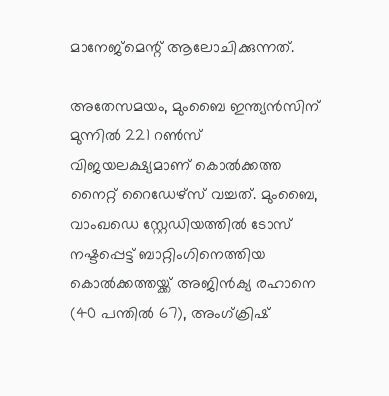മാനേജ്‌മെന്റ് ആലോചിക്കുന്നത്.

അതേസമയം, മുംബൈ ഇന്ത്യന്‍സിന് മുന്നില്‍ 221 റണ്‍സ് വിജയലക്ഷ്യമാണ് കൊല്‍ക്കത്ത നൈറ്റ് റൈഡേഴ്‌സ് വച്ചത്. മുംബൈ, വാംഖഡെ സ്റ്റേഡിയത്തില്‍ ടോസ് നഷ്ടപ്പെട്ട് ബാറ്റിംഗിനെത്തിയ കൊല്‍ക്കത്തയ്ക്ക് അജിന്‍ക്യ രഹാനെ (40 പന്തില്‍ 67), അംഗ്ക്രിഷ്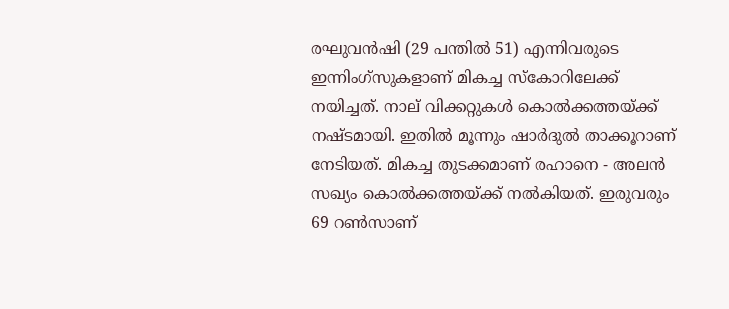രഘുവന്‍ഷി (29 പന്തില്‍ 51) എന്നിവരുടെ ഇന്നിംഗ്‌സുകളാണ് മികച്ച സ്‌കോറിലേക്ക് നയിച്ചത്. നാല് വിക്കറ്റുകള്‍ കൊല്‍ക്കത്തയ്ക്ക് നഷ്ടമായി. ഇതില്‍ മൂന്നും ഷാര്‍ദുല്‍ താക്കൂറാണ് നേടിയത്. മികച്ച തുടക്കമാണ് രഹാനെ - അലന്‍ സഖ്യം കൊല്‍ക്കത്തയ്ക്ക് നല്‍കിയത്. ഇരുവരും 69 റണ്‍സാണ്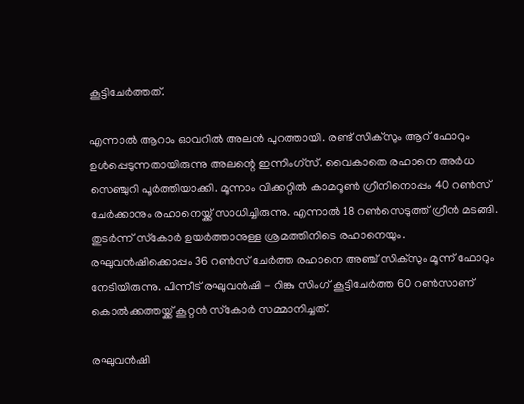കൂട്ടിചേര്‍ത്തത്.

എന്നാല്‍ ആറാം ഓവറില്‍ അലന്‍ പുറത്തായി. രണ്ട് സിക്‌സും ആറ് ഫോറും ഉള്‍പ്പെടുന്നതായിരുന്നു അലന്റെ ഇന്നിംഗ്‌സ്. വൈകാതെ രഹാനെ അര്‍ധ സെഞ്ചുറി പൂര്‍ത്തിയാക്കി. മൂന്നാം വിക്കറ്റില്‍ കാമറൂണ്‍ ഗ്രീനിനൊപ്പം 40 റണ്‍സ് ചേര്‍ക്കാനും രഹാനെയ്ക്ക് സാധിച്ചിരുന്നു. എന്നാല്‍ 18 റണ്‍സെടുത്ത് ഗ്രീന്‍ മടങ്ങി. തുടര്‍ന്ന് സ്‌കോര്‍ ഉയര്‍ത്താനുള്ള ശ്രമത്തിനിടെ രഹാനെയും. രഘുവന്‍ഷിക്കൊപ്പം 36 റണ്‍സ് ചേര്‍ത്ത രഹാനെ അഞ്ച് സിക്‌സും മൂന്ന് ഫോറും നേടിയിരുന്നു. പിന്നീട് രഘുവന്‍ഷി - റിങ്കു സിംഗ് കൂട്ടിചേര്‍ത്ത 60 റണ്‍സാണ് കൊല്‍ക്കത്തയ്ക്ക് കൂറ്റന്‍ സ്‌കോര്‍ സമ്മാനിച്ചത്.

രഘുവന്‍ഷി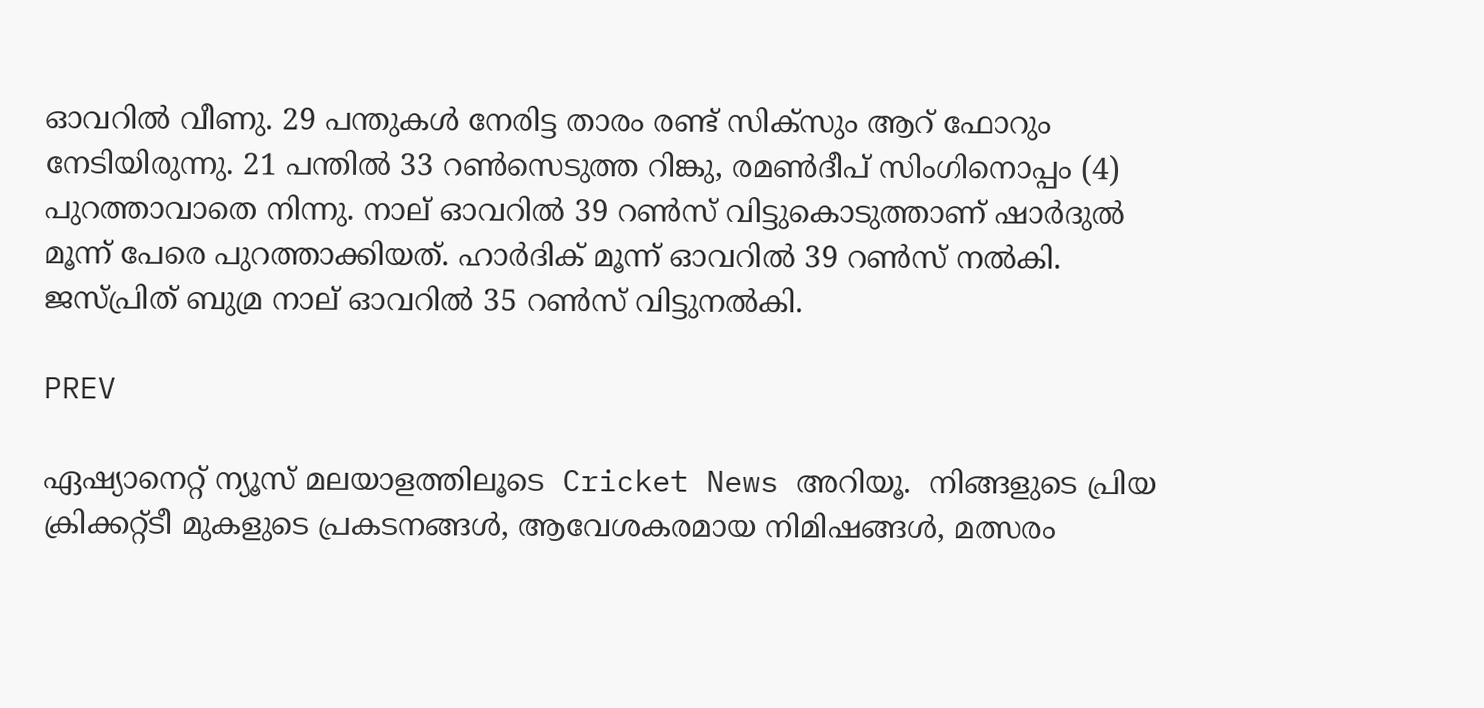ഓവറില്‍ വീണു. 29 പന്തുകള്‍ നേരിട്ട താരം രണ്ട് സിക്‌സും ആറ് ഫോറും നേടിയിരുന്നു. 21 പന്തില്‍ 33 റണ്‍സെടുത്ത റിങ്കു, രമണ്‍ദീപ് സിംഗിനൊപ്പം (4) പുറത്താവാതെ നിന്നു. നാല് ഓവറില്‍ 39 റണ്‍സ് വിട്ടുകൊടുത്താണ് ഷാര്‍ദുല്‍ മൂന്ന് പേരെ പുറത്താക്കിയത്. ഹാര്‍ദിക് മൂന്ന് ഓവറില്‍ 39 റണ്‍സ് നല്‍കി. ജസ്പ്രിത് ബുമ്ര നാല് ഓവറില്‍ 35 റണ്‍സ് വിട്ടുനല്‍കി.

PREV

ഏഷ്യാനെറ്റ് ന്യൂസ് മലയാളത്തിലൂടെ  Cricket News അറിയൂ.  നിങ്ങളുടെ പ്രിയ ക്രിക്കറ്റ്ടീ മുകളുടെ പ്രകടനങ്ങൾ, ആവേശകരമായ നിമിഷങ്ങൾ, മത്സരം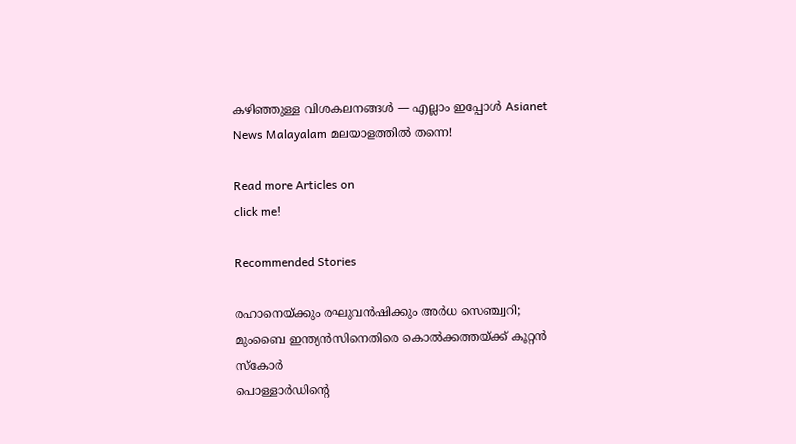കഴിഞ്ഞുള്ള വിശകലനങ്ങൾ — എല്ലാം ഇപ്പോൾ Asianet News Malayalam മലയാളത്തിൽ തന്നെ!

Read more Articles on
click me!

Recommended Stories

രഹാനെയ്ക്കും രഘുവന്‍ഷിക്കും അര്‍ധ സെഞ്ച്വറി; മുംബൈ ഇന്ത്യന്‍സിനെതിരെ കൊല്‍ക്കത്തയ്ക്ക് കൂറ്റന്‍ സ്‌കോര്‍
പൊള്ളാര്‍ഡിന്റെ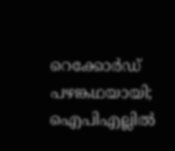റെക്കോര്‍ഡ് പഴങ്കഥയായി; ഐപിഎല്ലില്‍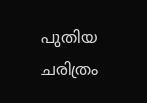പുതിയ ചരിത്രം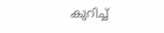കുറിച്ച്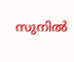സുനില്‍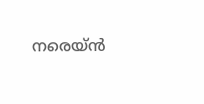നരെയ്ന്‍